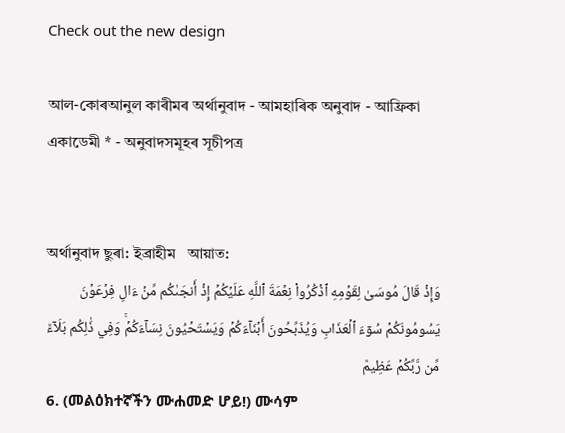Check out the new design

আল-কোৰআনুল কাৰীমৰ অৰ্থানুবাদ - আমহাৰিক অনুবাদ - আফ্ৰিকা একাডেমী * - অনুবাদসমূহৰ সূচীপত্ৰ


অৰ্থানুবাদ ছুৰা: ইব্ৰাহীম   আয়াত:
وَإِذۡ قَالَ مُوسَىٰ لِقَوۡمِهِ ٱذۡكُرُواْ نِعۡمَةَ ٱللَّهِ عَلَيۡكُمۡ إِذۡ أَنجَىٰكُم مِّنۡ ءَالِ فِرۡعَوۡنَ يَسُومُونَكُمۡ سُوٓءَ ٱلۡعَذَابِ وَيُذَبِّحُونَ أَبۡنَآءَكُمۡ وَيَسۡتَحۡيُونَ نِسَآءَكُمۡۚ وَفِي ذَٰلِكُم بَلَآءٞ مِّن رَّبِّكُمۡ عَظِيمٞ
6. (መልዕክተኛችን ሙሐመድ ሆይ!) ሙሳም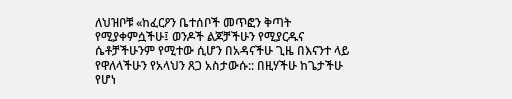ለህዝቦቹ «ከፈርዖን ቤተሰቦች መጥፎን ቅጣት የሚያቀምሷችሁ፤ ወንዶች ልጆቻችሁን የሚያርዱና ሴቶቻችሁንም የሚተው ሲሆን በአዳናችሁ ጊዜ በእናንተ ላይ የዋለላችሁን የአላህን ጸጋ አስታውሱ:: በዚሃችሁ ከጌታችሁ የሆነ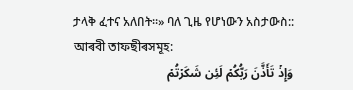ታላቅ ፈተና አለበት።» ባለ ጊዜ የሆነውን አስታውስ::
আৰবী তাফছীৰসমূহ:
وَإِذۡ تَأَذَّنَ رَبُّكُمۡ لَئِن شَكَرۡتُمۡ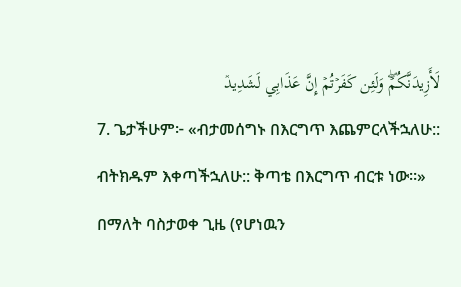لَأَزِيدَنَّكُمۡۖ وَلَئِن كَفَرۡتُمۡ إِنَّ عَذَابِي لَشَدِيدٞ
7. ጌታችሁም፦ «ብታመሰግኑ በእርግጥ እጨምርላችኋለሁ:: ብትክዱም እቀጣችኋለሁ:: ቅጣቴ በእርግጥ ብርቱ ነው።» በማለት ባስታወቀ ጊዜ (የሆነዉን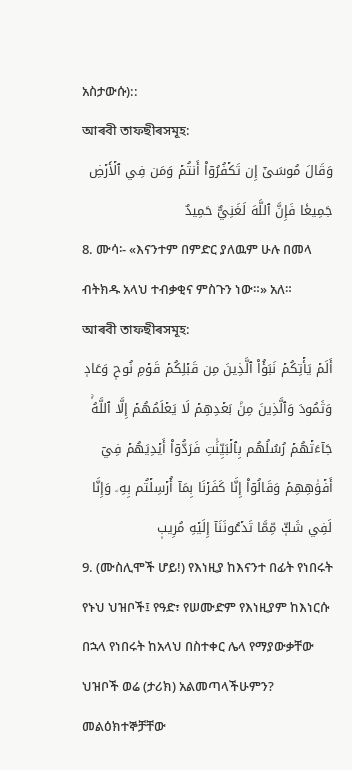አስታውሱ)::
আৰবী তাফছীৰসমূহ:
وَقَالَ مُوسَىٰٓ إِن تَكۡفُرُوٓاْ أَنتُمۡ وَمَن فِي ٱلۡأَرۡضِ جَمِيعٗا فَإِنَّ ٱللَّهَ لَغَنِيٌّ حَمِيدٌ
8. ሙሳ፡- «እናንተም በምድር ያለዉም ሁሉ በመላ ብትክዱ አላህ ተብቃቂና ምስጉን ነው።» አለ።
আৰবী তাফছীৰসমূহ:
أَلَمۡ يَأۡتِكُمۡ نَبَؤُاْ ٱلَّذِينَ مِن قَبۡلِكُمۡ قَوۡمِ نُوحٖ وَعَادٖ وَثَمُودَ وَٱلَّذِينَ مِنۢ بَعۡدِهِمۡ لَا يَعۡلَمُهُمۡ إِلَّا ٱللَّهُۚ جَآءَتۡهُمۡ رُسُلُهُم بِٱلۡبَيِّنَٰتِ فَرَدُّوٓاْ أَيۡدِيَهُمۡ فِيٓ أَفۡوَٰهِهِمۡ وَقَالُوٓاْ إِنَّا كَفَرۡنَا بِمَآ أُرۡسِلۡتُم بِهِۦ وَإِنَّا لَفِي شَكّٖ مِّمَّا تَدۡعُونَنَآ إِلَيۡهِ مُرِيبٖ
9. (ሙስሊሞች ሆይ!) የእነዚያ ከእናንተ በፊት የነበሩት የኑህ ህዝቦች፤ የዓድ፣ የሠሙድም የእነዚያም ከእነርሱ በኋላ የነበሩት ከአላህ በስተቀር ሌላ የማያውቃቸው ህዝቦች ወሬ (ታሪክ) አልመጣላችሁምን? መልዕክተኞቻቸው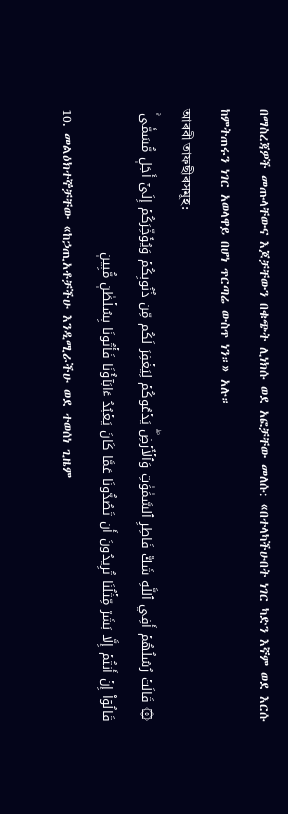በማስረጃዎች መጡላቸውና እጆቻቸውን በቁጭት ሊነክሱ ወደ አፎቻቸው መለሱ: «በተላካችሁበት ነገር ካድን እኛም ወደ እርሱ ከምትጠሩን ነገር አወላዋይ በሆነ ጥርጣሬ ውስጥ ነን።» አሉ።
আৰবী তাফছীৰসমূহ:
۞ قَالَتۡ رُسُلُهُمۡ أَفِي ٱللَّهِ شَكّٞ فَاطِرِ ٱلسَّمَٰوَٰتِ وَٱلۡأَرۡضِۖ يَدۡعُوكُمۡ لِيَغۡفِرَ لَكُم مِّن ذُنُوبِكُمۡ وَيُؤَخِّرَكُمۡ إِلَىٰٓ أَجَلٖ مُّسَمّٗىۚ قَالُوٓاْ إِنۡ أَنتُمۡ إِلَّا بَشَرٞ مِّثۡلُنَا تُرِيدُونَ أَن تَصُدُّونَا عَمَّا كَانَ يَعۡبُدُ ءَابَآؤُنَا فَأۡتُونَا بِسُلۡطَٰنٖ مُّبِينٖ
10. መልዕክተኞቻቸው «ከኃጢአቶቻችሁ እንዲሚራችሁ ወደ ተወሰነ ጊዜም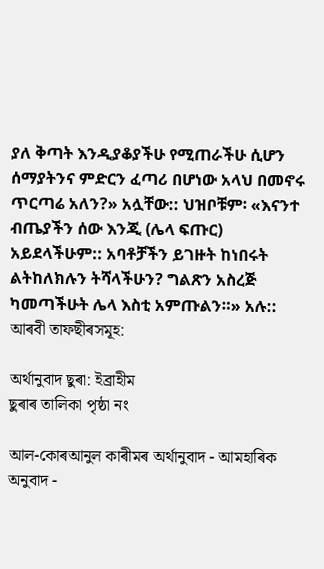ያለ ቅጣት እንዲያቆያችሁ የሚጠራችሁ ሲሆን ሰማያትንና ምድርን ፈጣሪ በሆነው አላህ በመኖሩ ጥርጣሬ አለን?» አሏቸው:: ህዝቦቹም፡ «እናንተ ብጤያችን ሰው እንጂ (ሌላ ፍጡር) አይደላችሁም:: አባቶቻችን ይገዙት ከነበሩት ልትከለክሉን ትሻላችሁን? ግልጽን አስረጅ ካመጣችሁት ሌላ እስቲ አምጡልን።» አሉ::
আৰবী তাফছীৰসমূহ:

অৰ্থানুবাদ ছুৰা: ইব্ৰাহীম
ছুৰাৰ তালিকা পৃষ্ঠা নং

আল-কোৰআনুল কাৰীমৰ অৰ্থানুবাদ - আমহাৰিক অনুবাদ -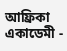আফ্ৰিকা একাডেমী -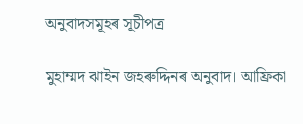অনুবাদসমূহৰ সূচীপত্ৰ

মুহাম্মদ ঝাইন জহৰুদ্দিনৰ অনুবাদ। আফ্ৰিকা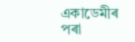একাডেমীৰ পৰা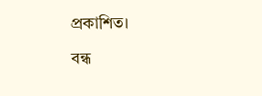প্ৰকাশিত।

বন্ধ